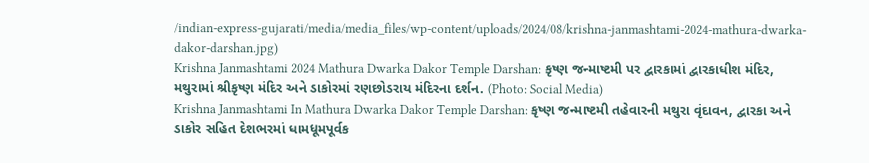/indian-express-gujarati/media/media_files/wp-content/uploads/2024/08/krishna-janmashtami-2024-mathura-dwarka-dakor-darshan.jpg)
Krishna Janmashtami 2024 Mathura Dwarka Dakor Temple Darshan: કૃષ્ણ જન્માષ્ટમી પર દ્વારકામાં દ્વારકાધીશ મંદિર, મથુરામાં શ્રીકૃષ્ણ મંદિર અને ડાકોરમાં રણછોડરાય મંદિરના દર્શન. (Photo: Social Media)
Krishna Janmashtami In Mathura Dwarka Dakor Temple Darshan: કૃષ્ણ જન્માષ્ટમી તહેવારની મથુરા વૃંદાવન, દ્વારકા અને ડાકોર સહિત દેશભરમાં ધામધૂમપૂર્વક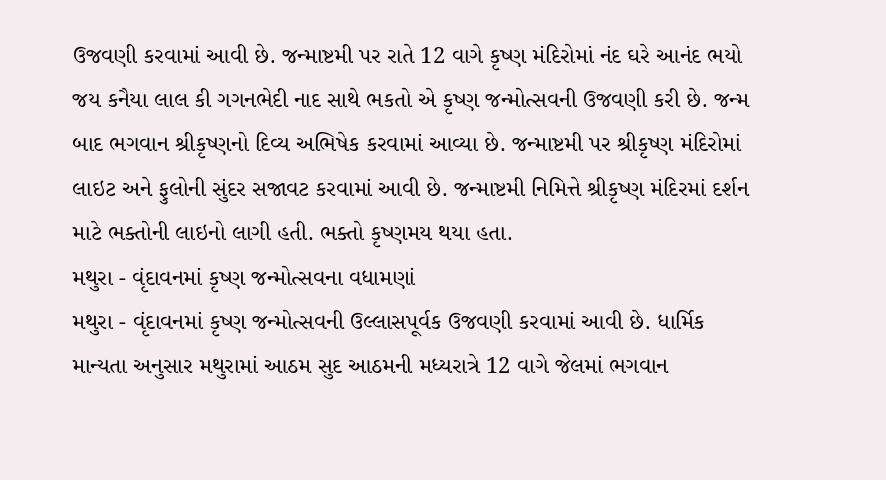ઉજવણી કરવામાં આવી છે. જન્માષ્ટમી પર રાતે 12 વાગે કૃષ્ણ મંદિરોમાં નંદ ઘરે આનંદ ભયો જય કનૈયા લાલ કી ગગનભેદી નાદ સાથે ભકતો એ કૃષ્ણ જન્મોત્સવની ઉજવણી કરી છે. જન્મ બાદ ભગવાન શ્રીકૃષ્ણનો દિવ્ય અભિષેક કરવામાં આવ્યા છે. જન્માષ્ટમી પર શ્રીકૃષ્ણ મંદિરોમાં લાઇટ અને ફુલોની સુંદર સજાવટ કરવામાં આવી છે. જન્માષ્ટમી નિમિત્તે શ્રીકૃષ્ણ મંદિરમાં દર્શન માટે ભક્તોની લાઇનો લાગી હતી. ભક્તો કૃષ્ણમય થયા હતા.
મથુરા - વૃંદાવનમાં કૃષ્ણ જન્મોત્સવના વધામણાં
મથુરા - વૃંદાવનમાં કૃષ્ણ જન્મોત્સવની ઉલ્લાસપૂર્વક ઉજવણી કરવામાં આવી છે. ધાર્મિક માન્યતા અનુસાર મથુરામાં આઠમ સુદ આઠમની મધ્યરાત્રે 12 વાગે જેલમાં ભગવાન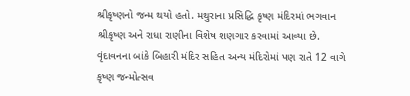શ્રીકૃષ્ણનો જન્મ થયો હતો. મથુરાના પ્રસિદ્ધિ કૃષ્ણ મંદિરમાં ભગવાન શ્રીકૃષ્ણ અને રાધા રાણીના વિશેષ શણગાર કરવામાં આવ્યા છે. વૃંદાવનના બાંકે બિહારી મંદિર સહિત અન્ય મંદિરોમાં પણ રાતે 12 વાગે કૃષ્ણ જન્મોત્સવ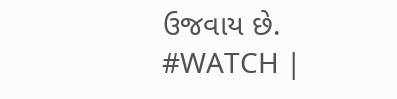ઉજવાય છે.
#WATCH |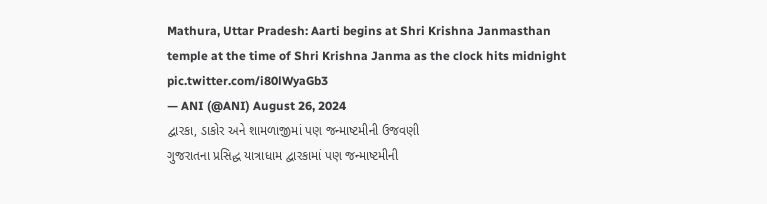Mathura, Uttar Pradesh: Aarti begins at Shri Krishna Janmasthan temple at the time of Shri Krishna Janma as the clock hits midnight pic.twitter.com/i80lWyaGb3
— ANI (@ANI) August 26, 2024
દ્વારકા, ડાકોર અને શામળાજીમાં પણ જન્માષ્ટમીની ઉજવણી
ગુજરાતના પ્રસિદ્ધ યાત્રાધામ દ્વારકામાં પણ જન્માષ્ટમીની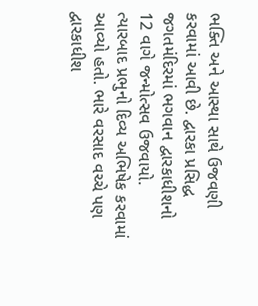ભક્તિ અને આસ્થા સાથે ઉજવણી કરવામાં આવી છે. દ્વારકા પ્રસિદ્ધ જગતમંદિરમાં ભગવાન દ્વારકાધીશનો 12 વાગે જન્મોત્સવ ઉજવાયો. ત્યારબાદ પ્રભુનો દિવ્ય અભિષેક કરવામાં આવ્યો હતો. ભારે વરસાદ વચ્ચે પણ દ્વારકાધીશ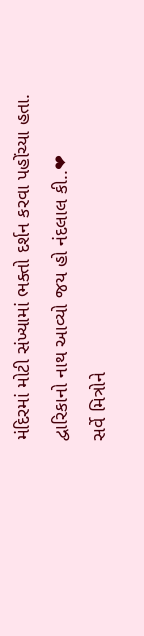મંદિરમાં મોટી સંખ્યામાં ભક્તો દર્શન કરવા પહોંચ્યા હતા.
દ્વારિકાનો નાથ આવ્યો જય હો નંદલાલ કી..❤
સર્વે મિત્રોને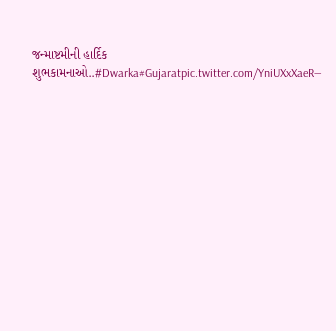જન્માષ્ટમીની હાર્દિક શુભકામનાઓ..#Dwarka#Gujaratpic.twitter.com/YniUXxXaeR—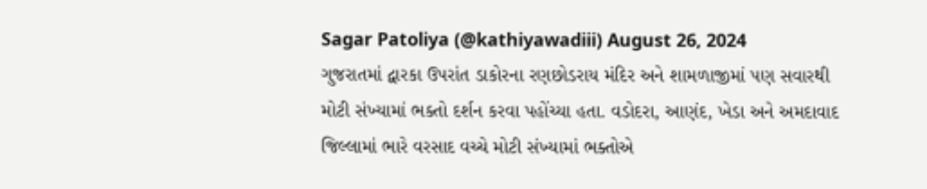Sagar Patoliya (@kathiyawadiii) August 26, 2024
ગુજરાતમાં દ્વારકા ઉપરાંત ડાકોરના રણછોડરાય મંદિર અને શામળાજીમાં પણ સવારથી મોટી સંખ્યામાં ભક્તો દર્શન કરવા પહોંચ્યા હતા. વડોદરા, આણંદ, ખેડા અને અમદાવાદ જિલ્લામાં ભારે વરસાદ વચ્ચે મોટી સંખ્યામાં ભક્તોએ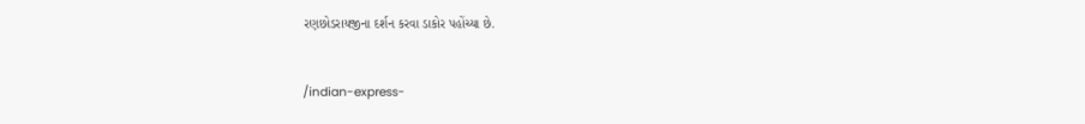રણછોડરાયજીના દર્શન કરવા ડાકોર પહોંચ્યા છે.


/indian-express-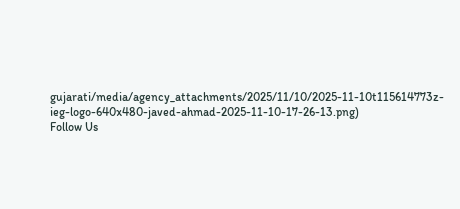gujarati/media/agency_attachments/2025/11/10/2025-11-10t115614773z-ieg-logo-640x480-javed-ahmad-2025-11-10-17-26-13.png)
Follow Us